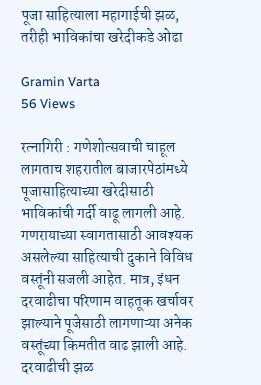पूजा साहित्याला महागाईची झळ, तरीही भाविकांचा खरेदीकडे ओढा

Gramin Varta
56 Views

रत्नागिरी : गणेशोत्सवाची चाहूल लागताच शहरातील बाजारपेठांमध्ये पूजासाहित्याच्या खरेदीसाठी भाविकांची गर्दी वाढू लागली आहे. गणरायाच्या स्वागतासाठी आवश्यक असलेल्या साहित्याची दुकाने विविध वस्तूंनी सजली आहेत. मात्र, इंधन दरवाढीचा परिणाम वाहतूक खर्चावर झाल्याने पूजेसाठी लागणाऱ्या अनेक वस्तूंच्या किमतीत वाढ झाली आहे. दरवाढीची झळ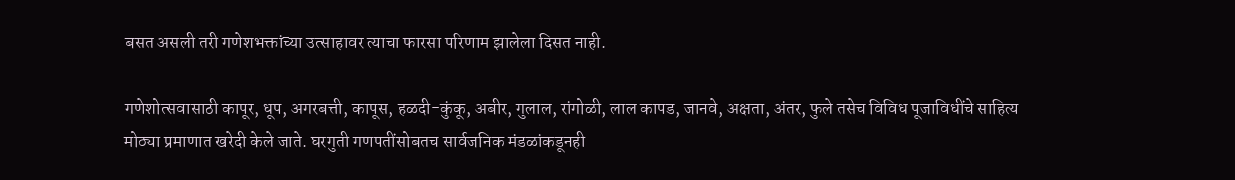बसत असली तरी गणेशभक्तांच्या उत्साहावर त्याचा फारसा परिणाम झालेला दिसत नाही.

गणेशोत्सवासाठी कापूर, धूप, अगरबत्ती, कापूस, हळदी-कुंकू, अबीर, गुलाल, रांगोळी, लाल कापड, जानवे, अक्षता, अंतर, फुले तसेच विविध पूजाविधींचे साहित्य मोठ्या प्रमाणात खरेदी केले जाते. घरगुती गणपतींसोबतच सार्वजनिक मंडळांकडूनही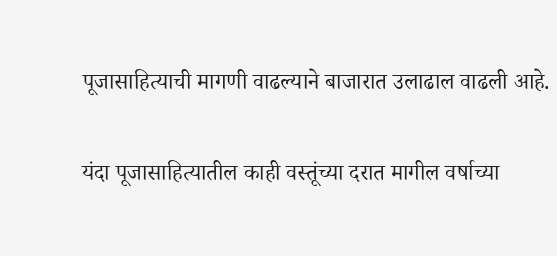पूजासाहित्याची मागणी वाढल्याने बाजारात उलाढाल वाढली आहे.

यंदा पूजासाहित्यातील काही वस्तूंच्या दरात मागील वर्षाच्या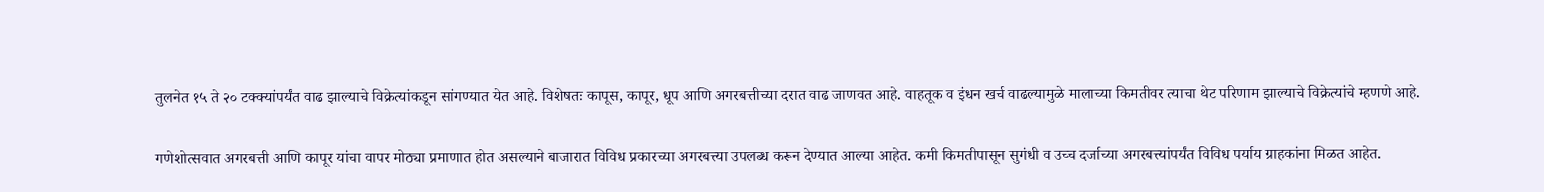तुलनेत १५ ते २० टक्क्यांपर्यंत वाढ झाल्याचे विक्रेत्यांकडून सांगण्यात येत आहे. विशेषतः कापूस, कापूर, धूप आणि अगरबत्तीच्या दरात वाढ जाणवत आहे. वाहतूक व इंधन खर्च वाढल्यामुळे मालाच्या किमतीवर त्याचा थेट परिणाम झाल्याचे विक्रेत्यांचे म्हणणे आहे.

गणेशोत्सवात अगरबत्ती आणि कापूर यांचा वापर मोठ्या प्रमाणात होत असल्याने बाजारात विविध प्रकारच्या अगरबत्त्या उपलब्ध करून देण्यात आल्या आहेत. कमी किमतीपासून सुगंधी व उच्च दर्जाच्या अगरबत्त्यांपर्यंत विविध पर्याय ग्राहकांना मिळत आहेत.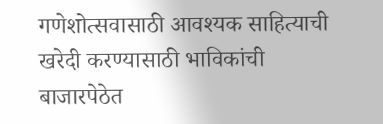गणेशोत्सवासाठी आवश्यक साहित्याची खरेदी करण्यासाठी भाविकांची बाजारपेठेत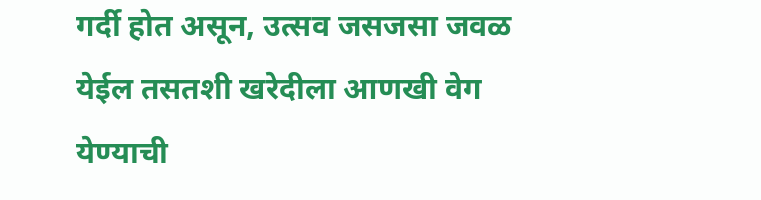गर्दी होत असून, उत्सव जसजसा जवळ येईल तसतशी खरेदीला आणखी वेग येण्याची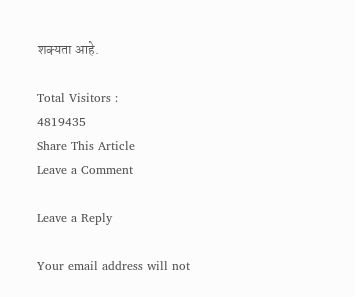शक्यता आहे.

Total Visitors :
4819435
Share This Article
Leave a Comment

Leave a Reply

Your email address will not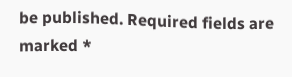be published. Required fields are marked *